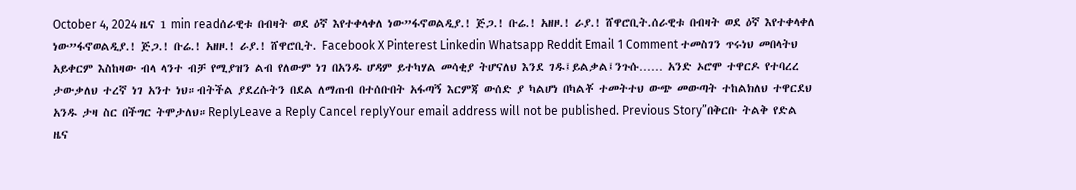October 4, 2024 ዜና 1 min readሰራዊቱ በብዛት ወደ ዕኛ እየተቀላቀለ ነው”ፋኖወልዲያ.! ጅጋ.! ቡሬ.! አዘዞ.! ራያ.! ሸዋሮቢት.ሰራዊቱ በብዛት ወደ ዕኛ እየተቀላቀለ ነው”ፋኖወልዲያ.! ጅጋ.! ቡሬ.! አዘዞ.! ራያ.! ሸዋሮቢት. Facebook X Pinterest Linkedin Whatsapp Reddit Email 1 Comment ተመስገን ጥሩነህ መበላትህ አይቀርም እስከዛው ብላ ላንተ ብቻ የሚያዝን ልብ የለውም ነገ በአንዱ ሆዳም ይተካሃል መሳቂያ ትሆናለህ እንደ ገዱ፤ይልቃል፤ንጉሱ…… አንድ ኦሮሞ ተዋርዶ የተባረረ ታውቃለህ ተረኛ ነገ አንተ ነህ።ብትችል ያደረሱትን በደል ለማጠብ በተሰቡበት አፋጣኝ እርምጃ ውሰድ ያ ካልሆነ በካልቾ ተመትተህ ውጭ መውጣት ተከልክለህ ተዋርደህ አንዱ ታዛ ስር በችግር ትሞታለህ።ReplyLeave a Reply Cancel replyYour email address will not be published. Previous Story”በቅርቡ ትልቅ የድል ዜና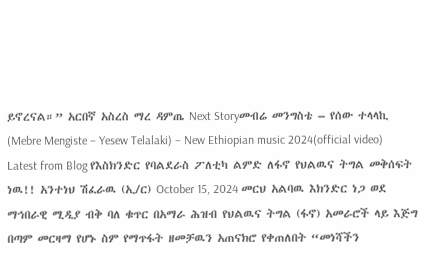ይኖረናል።” አርበኛ አስረስ ማረ ዳምጤ Next Storyመብሬ መንግስቴ – የሰው ተላላኪ (Mebre Mengiste – Yesew Telalaki) – New Ethiopian music 2024(official video) Latest from Blog የእስክንድር የባልደራስ ፖለቲካ ልምድ ለፋኖ የህልዉና ትግል መቅሰፍት ነዉ!! አንተነህ ሽፈራዉ (ኢ/ር) October 15, 2024 መርህ አልባዉ እክንድር ነጋ ወደ ማኅበራዊ ሚዲያ ብቅ ባለ ቁጥር በአማራ ሕዝብ የህልዉና ትግል (ፋኖ) አመራሮች ላይ እጅግ በጣም መርዛማ የሆኑ ስም የማጥፋት ዘመቻዉን አጠናክሮ የቀጠለበት “መነሻችን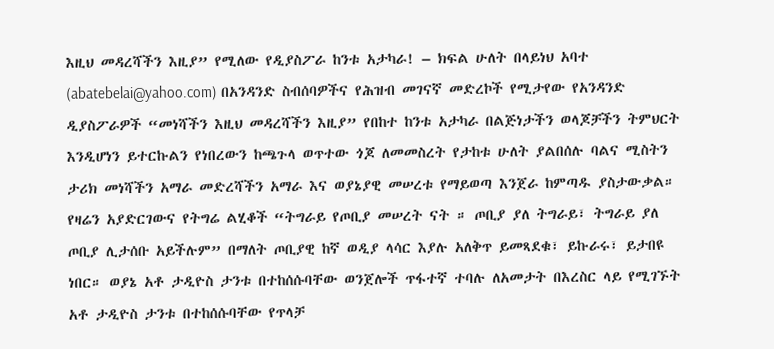እዚህ መዳረሻችን እዚያ” የሚለው የዲያስፖራ ከንቱ አታካራ! – ክፍል ሁለት በላይነህ አባተ (abatebelai@yahoo.com) በአንዳንድ ስብሰባዎችና የሕዝብ መገናኛ መድረኮች የሚታየው የአንዳንድ ዲያስፖራዎች “መነሻችን እዚህ መዳረሻችን እዚያ” የበከተ ከንቱ አታካራ በልጅነታችን ወላጆቻችን ትምህርት እንዲሆነን ይተርኩልን የነበረውን ከጫጉላ ወጥተው ጎጆ ለመመስረት የታከቱ ሁለት ያልበሰሉ ባልና ሚስትን ታሪክ መነሻችን አማራ መድረሻችን አማራ እና ወያኔያዊ መሠረቱ የማይወጣ እንጀራ ከምጣዱ ያስታውቃል። የዛሬን አያድርገውና የትግሬ ልሂቆች “ትግራይ የጦቢያ መሠረት ናት ። ጦቢያ ያለ ትግራይ፣ ትግራይ ያለ ጦቢያ ሊታሰቡ አይችሉም” በማለት ጦቢያዊ ከኛ ወዲያ ላሳር እያሉ አለቅጥ ይመጻደቁ፣ ይኩራሩ፣ ይታበዩ ነበር። ወያኔ አቶ ታዲዮስ ታንቱ በተከሰሱባቸው ወንጀሎች ጥፋተኛ ተባሉ ለአመታት በእረስር ላይ የሚገኙት አቶ ታዲዮስ ታንቱ በተከሰሱባቸው የጥላቻ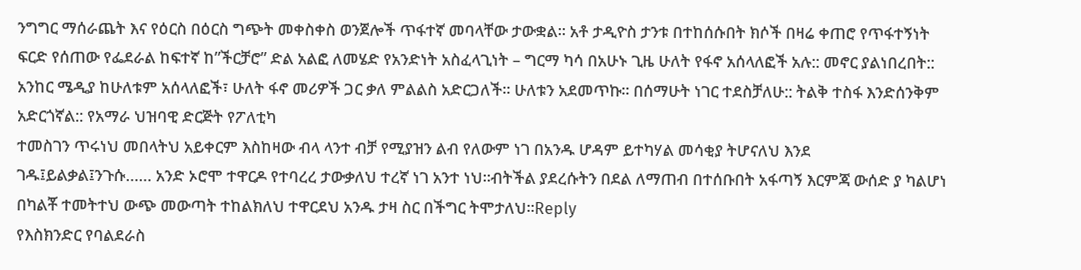ንግግር ማሰራጨት እና የዕርስ በዕርስ ግጭት መቀስቀስ ወንጀሎች ጥፋተኛ መባላቸው ታውቋል፡፡ አቶ ታዲዮስ ታንቱ በተከሰሱበት ክሶች በዛሬ ቀጠሮ የጥፋተኝነት ፍርድ የሰጠው የፌደራል ከፍተኛ ከ”ችርቻሮ” ድል አልፎ ለመሄድ የአንድነት አስፈላጊነት – ግርማ ካሳ በአሁኑ ጊዜ ሁለት የፋኖ አሰላለፎች አሉ:: መኖር ያልነበረበት:: አንከር ሜዲያ ከሁለቱም አሰላለፎች፣ ሁለት ፋኖ መሪዎች ጋር ቃለ ምልልስ አድርጋለች፡፡ ሁለቱን አደመጥኩ፡፡ በሰማሁት ነገር ተደስቻለሁ:: ትልቅ ተስፋ እንድሰንቅም አድርጎኛል:: የአማራ ህዝባዊ ድርጅት የፖለቲካ
ተመስገን ጥሩነህ መበላትህ አይቀርም እስከዛው ብላ ላንተ ብቻ የሚያዝን ልብ የለውም ነገ በአንዱ ሆዳም ይተካሃል መሳቂያ ትሆናለህ እንደ ገዱ፤ይልቃል፤ንጉሱ…… አንድ ኦሮሞ ተዋርዶ የተባረረ ታውቃለህ ተረኛ ነገ አንተ ነህ።ብትችል ያደረሱትን በደል ለማጠብ በተሰቡበት አፋጣኝ እርምጃ ውሰድ ያ ካልሆነ በካልቾ ተመትተህ ውጭ መውጣት ተከልክለህ ተዋርደህ አንዱ ታዛ ስር በችግር ትሞታለህ።Reply
የእስክንድር የባልደራስ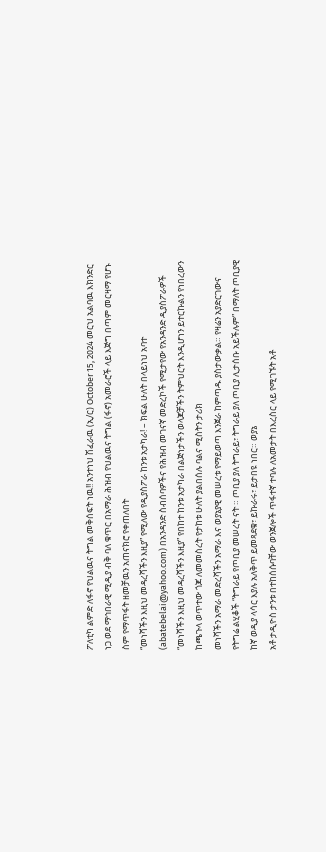ፖለቲካ ልምድ ለፋኖ የህልዉና ትግል መቅሰፍት ነዉ!! አንተነህ ሽፈራዉ (ኢ/ር) October 15, 2024 መርህ አልባዉ እክንድር ነጋ ወደ ማኅበራዊ ሚዲያ ብቅ ባለ ቁጥር በአማራ ሕዝብ የህልዉና ትግል (ፋኖ) አመራሮች ላይ እጅግ በጣም መርዛማ የሆኑ ስም የማጥፋት ዘመቻዉን አጠናክሮ የቀጠለበት
“መነሻችን እዚህ መዳረሻችን እዚያ” የሚለው የዲያስፖራ ከንቱ አታካራ! – ክፍል ሁለት በላይነህ አባተ (abatebelai@yahoo.com) በአንዳንድ ስብሰባዎችና የሕዝብ መገናኛ መድረኮች የሚታየው የአንዳንድ ዲያስፖራዎች “መነሻችን እዚህ መዳረሻችን እዚያ” የበከተ ከንቱ አታካራ በልጅነታችን ወላጆቻችን ትምህርት እንዲሆነን ይተርኩልን የነበረውን ከጫጉላ ወጥተው ጎጆ ለመመስረት የታከቱ ሁለት ያልበሰሉ ባልና ሚስትን ታሪክ
መነሻችን አማራ መድረሻችን አማራ እና ወያኔያዊ መሠረቱ የማይወጣ እንጀራ ከምጣዱ ያስታውቃል። የዛሬን አያድርገውና የትግሬ ልሂቆች “ትግራይ የጦቢያ መሠረት ናት ። ጦቢያ ያለ ትግራይ፣ ትግራይ ያለ ጦቢያ ሊታሰቡ አይችሉም” በማለት ጦቢያዊ ከኛ ወዲያ ላሳር እያሉ አለቅጥ ይመጻደቁ፣ ይኩራሩ፣ ይታበዩ ነበር። ወያኔ
አቶ ታዲዮስ ታንቱ በተከሰሱባቸው ወንጀሎች ጥፋተኛ ተባሉ ለአመታት በእረስር ላይ የሚገኙት አቶ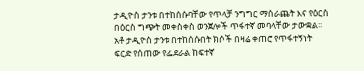ታዲዮስ ታንቱ በተከሰሱባቸው የጥላቻ ንግግር ማሰራጨት እና የዕርስ በዕርስ ግጭት መቀስቀስ ወንጀሎች ጥፋተኛ መባላቸው ታውቋል፡፡ አቶ ታዲዮስ ታንቱ በተከሰሱበት ክሶች በዛሬ ቀጠሮ የጥፋተኝነት ፍርድ የሰጠው የፌደራል ከፍተኛ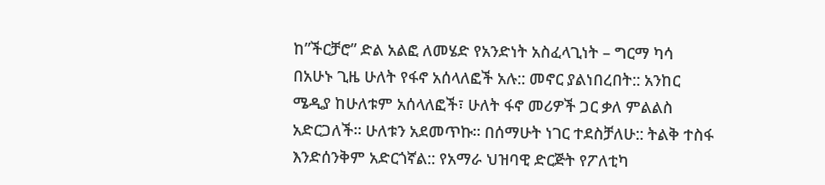ከ”ችርቻሮ” ድል አልፎ ለመሄድ የአንድነት አስፈላጊነት – ግርማ ካሳ በአሁኑ ጊዜ ሁለት የፋኖ አሰላለፎች አሉ:: መኖር ያልነበረበት:: አንከር ሜዲያ ከሁለቱም አሰላለፎች፣ ሁለት ፋኖ መሪዎች ጋር ቃለ ምልልስ አድርጋለች፡፡ ሁለቱን አደመጥኩ፡፡ በሰማሁት ነገር ተደስቻለሁ:: ትልቅ ተስፋ እንድሰንቅም አድርጎኛል:: የአማራ ህዝባዊ ድርጅት የፖለቲካ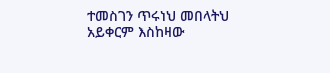ተመስገን ጥሩነህ መበላትህ አይቀርም እስከዛው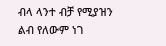ብላ ላንተ ብቻ የሚያዝን ልብ የለውም ነገ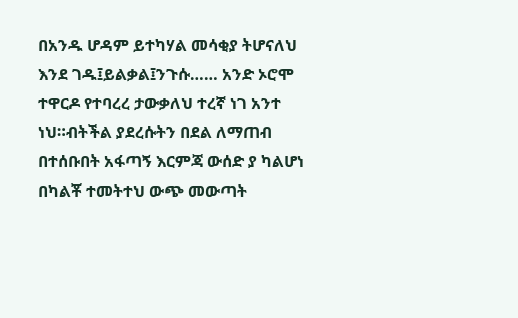በአንዱ ሆዳም ይተካሃል መሳቂያ ትሆናለህ እንደ ገዱ፤ይልቃል፤ንጉሱ…… አንድ ኦሮሞ ተዋርዶ የተባረረ ታውቃለህ ተረኛ ነገ አንተ ነህ።ብትችል ያደረሱትን በደል ለማጠብ በተሰቡበት አፋጣኝ እርምጃ ውሰድ ያ ካልሆነ በካልቾ ተመትተህ ውጭ መውጣት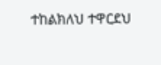ተከልክለህ ተዋርደህ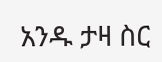አንዱ ታዛ ስር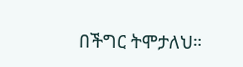በችግር ትሞታለህ።